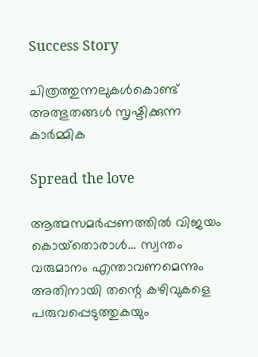Success Story

ചിത്രത്തുന്നലുകള്‍കൊണ്ട് അത്ഭുതങ്ങള്‍ സൃഷ്ടിക്കുന്ന കാര്‍മ്മിക

Spread the love

ആത്മസമര്‍പ്പണത്തില്‍ വിജയം കൊയ്‌തൊരാള്‍… സ്വന്തം വരുമാനം എന്താവണമെന്നും അതിനായി തന്റെ കഴിവുകളെ പരുവപ്പെടുത്തുകയും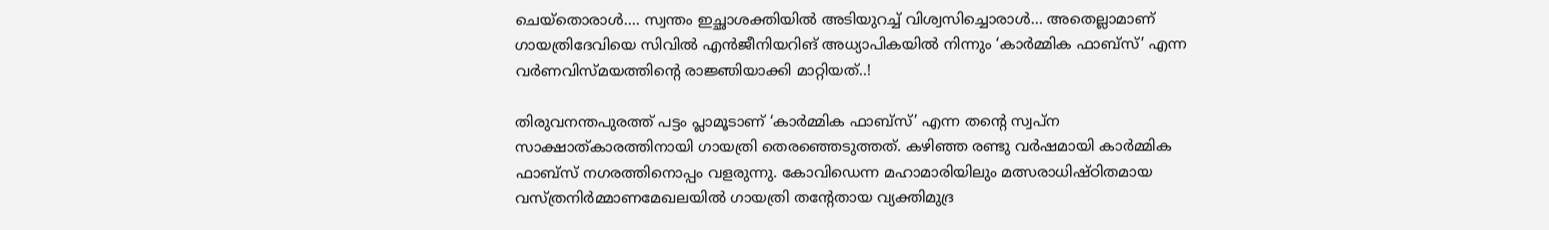ചെയ്‌തൊരാള്‍…. സ്വന്തം ഇച്ഛാശക്തിയില്‍ അടിയുറച്ച് വിശ്വസിച്ചൊരാള്‍… അതെല്ലാമാണ് ഗായത്രിദേവിയെ സിവില്‍ എന്‍ജീനിയറിങ് അധ്യാപികയില്‍ നിന്നും ‘കാര്‍മ്മിക ഫാബ്‌സ്’ എന്ന വര്‍ണവിസ്മയത്തിന്റെ രാജ്ഞിയാക്കി മാറ്റിയത്..!

തിരുവനന്തപുരത്ത് പട്ടം പ്ലാമൂടാണ് ‘കാര്‍മ്മിക ഫാബ്‌സ്’ എന്ന തന്റെ സ്വപ്‌ന സാക്ഷാത്കാരത്തിനായി ഗായത്രി തെരഞ്ഞെടുത്തത്. കഴിഞ്ഞ രണ്ടു വര്‍ഷമായി കാര്‍മ്മിക ഫാബ്സ് നഗരത്തിനൊപ്പം വളരുന്നു. കോവിഡെന്ന മഹാമാരിയിലും മത്സരാധിഷ്ഠിതമായ വസ്ത്രനിര്‍മ്മാണമേഖലയില്‍ ഗായത്രി തന്റേതായ വ്യക്തിമുദ്ര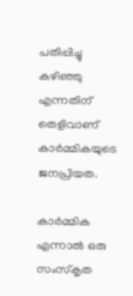പതിപ്പിച്ചു കഴിഞ്ഞു എന്നതിന് തെളിവാണ് കാര്‍മ്മികയുടെ ജനപ്രിയത.

കാര്‍മ്മിക എന്നാല്‍ ഒരു സംസ്‌കൃത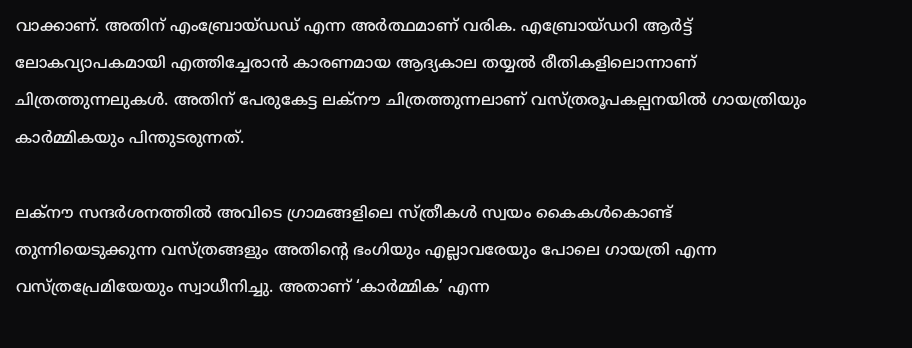വാക്കാണ്. അതിന് എംബ്രോയ്ഡഡ് എന്ന അര്‍ത്ഥമാണ് വരിക. എബ്രോയ്ഡറി ആര്‍ട്ട് ലോകവ്യാപകമായി എത്തിച്ചേരാന്‍ കാരണമായ ആദ്യകാല തയ്യല്‍ രീതികളിലൊന്നാണ് ചിത്രത്തുന്നലുകള്‍. അതിന് പേരുകേട്ട ലക്‌നൗ ചിത്രത്തുന്നലാണ് വസ്ത്രരൂപകല്പനയില്‍ ഗായത്രിയും കാര്‍മ്മികയും പിന്തുടരുന്നത്.

ലക്‌നൗ സന്ദര്‍ശനത്തില്‍ അവിടെ ഗ്രാമങ്ങളിലെ സ്ത്രീകള്‍ സ്വയം കൈകള്‍കൊണ്ട് തുന്നിയെടുക്കുന്ന വസ്ത്രങ്ങളും അതിന്റെ ഭംഗിയും എല്ലാവരേയും പോലെ ഗായത്രി എന്ന വസ്ത്രപ്രേമിയേയും സ്വാധീനിച്ചു. അതാണ് ‘കാര്‍മ്മിക’ എന്ന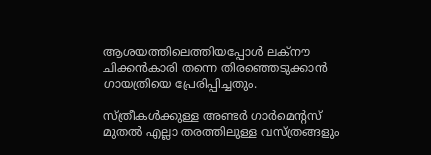ആശയത്തിലെത്തിയപ്പോള്‍ ലക്‌നൗ ചിക്കന്‍കാരി തന്നെ തിരഞ്ഞെടുക്കാന്‍ ഗായത്രിയെ പ്രേരിപ്പിച്ചതും.

സ്ത്രീകള്‍ക്കുള്ള അണ്ടര്‍ ഗാര്‍മെന്റസ് മുതല്‍ എല്ലാ തരത്തിലുള്ള വസ്ത്രങ്ങളും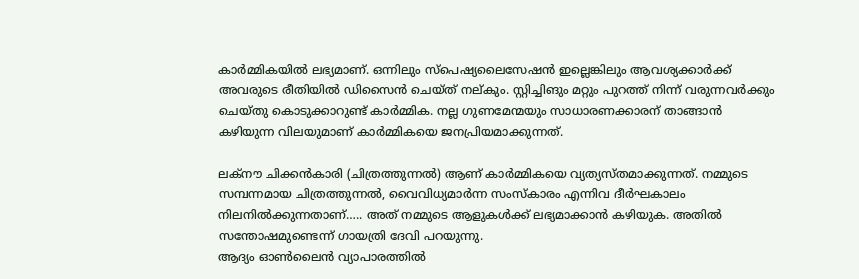കാര്‍മ്മികയില്‍ ലഭ്യമാണ്. ഒന്നിലും സ്പെഷ്യലൈസേഷന്‍ ഇല്ലെങ്കിലും ആവശ്യക്കാര്‍ക്ക് അവരുടെ രീതിയില്‍ ഡിസൈന്‍ ചെയ്ത് നല്കും. സ്റ്റിച്ചിങും മറ്റും പുറത്ത് നിന്ന് വരുന്നവര്‍ക്കും ചെയ്തു കൊടുക്കാറുണ്ട് കാര്‍മ്മിക. നല്ല ഗുണമേന്മയും സാധാരണക്കാരന് താങ്ങാന്‍ കഴിയുന്ന വിലയുമാണ് കാര്‍മ്മികയെ ജനപ്രിയമാക്കുന്നത്.

ലക്‌നൗ ചിക്കന്‍കാരി (ചിത്രത്തുന്നല്‍) ആണ് കാര്‍മ്മികയെ വ്യത്യസ്തമാക്കുന്നത്. നമ്മുടെ സമ്പന്നമായ ചിത്രത്തുന്നല്‍, വൈവിധ്യമാര്‍ന്ന സംസ്‌കാരം എന്നിവ ദീര്‍ഘകാലം നിലനില്‍ക്കുന്നതാണ്….. അത് നമ്മുടെ ആളുകള്‍ക്ക് ലഭ്യമാക്കാന്‍ കഴിയുക. അതില്‍ സന്തോഷമുണ്ടെന്ന് ഗായത്രി ദേവി പറയുന്നു.
ആദ്യം ഓണ്‍ലൈന്‍ വ്യാപാരത്തില്‍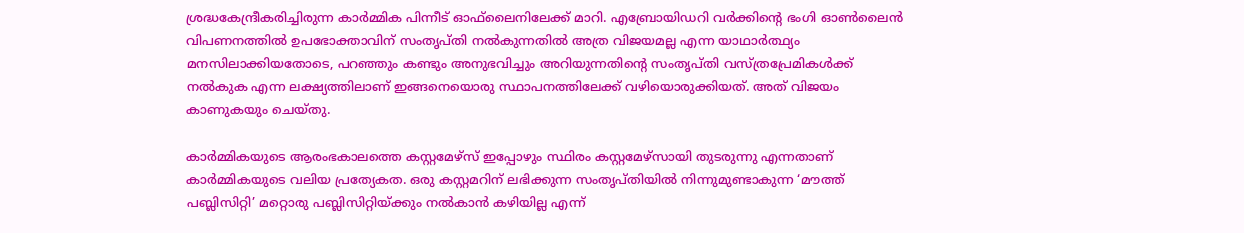ശ്രദ്ധകേന്ദ്രീകരിച്ചിരുന്ന കാര്‍മ്മിക പിന്നീട് ഓഫ്‌ലൈനിലേക്ക് മാറി. എബ്രോയിഡറി വര്‍ക്കിന്റെ ഭംഗി ഓണ്‍ലൈന്‍ വിപണനത്തില്‍ ഉപഭോക്താവിന് സംതൃപ്തി നല്‍കുന്നതില്‍ അത്ര വിജയമല്ല എന്ന യാഥാര്‍ത്ഥ്യം മനസിലാക്കിയതോടെ, പറഞ്ഞും കണ്ടും അനുഭവിച്ചും അറിയുന്നതിന്റെ സംതൃപ്തി വസ്ത്രപ്രേമികള്‍ക്ക് നല്‍കുക എന്ന ലക്ഷ്യത്തിലാണ് ഇങ്ങനെയൊരു സ്ഥാപനത്തിലേക്ക് വഴിയൊരുക്കിയത്. അത് വിജയം കാണുകയും ചെയ്തു.

കാര്‍മ്മികയുടെ ആരംഭകാലത്തെ കസ്റ്റമേഴ്‌സ് ഇപ്പോഴും സ്ഥിരം കസ്റ്റമേഴ്സായി തുടരുന്നു എന്നതാണ് കാര്‍മ്മികയുടെ വലിയ പ്രത്യേകത. ഒരു കസ്റ്റമറിന് ലഭിക്കുന്ന സംതൃപ്തിയില്‍ നിന്നുമുണ്ടാകുന്ന ‘മൗത്ത് പബ്ലിസിറ്റി’ മറ്റൊരു പബ്ലിസിറ്റിയ്ക്കും നല്‍കാന്‍ കഴിയില്ല എന്ന്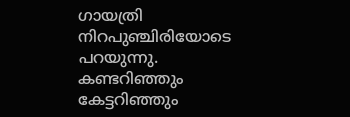ഗായത്രി നിറപുഞ്ചിരിയോടെ പറയുന്നു. കണ്ടറിഞ്ഞും കേട്ടറിഞ്ഞും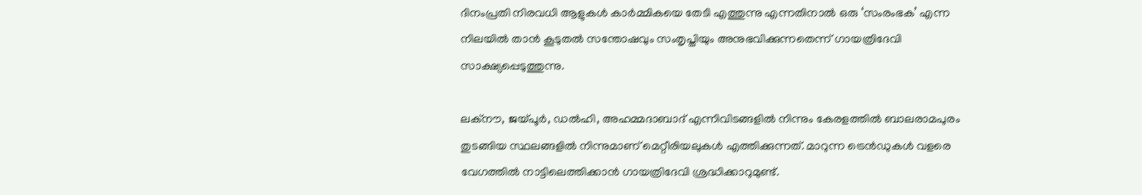ദിനംപ്രതി നിരവധി ആളുകള്‍ കാര്‍മ്മികയെ തേടി എത്തുന്നു എന്നതിനാല്‍ ഒരു ‘സംരംഭക’ എന്ന നിലയില്‍ താന്‍ കൂടുതല്‍ സന്തോഷവും സംതൃപ്തിയും അനുഭവിക്കുന്നതെന്ന് ഗായത്രിദേവി സാക്ഷ്യപ്പെടുത്തുന്നു.

ലക്‌നൗ, ജയ്പൂര്‍, ഡല്‍ഹി, അഹമ്മദാബാദ് എന്നിവിടങ്ങളില്‍ നിന്നും കേരളത്തില്‍ ബാലരാമപുരം തുടങ്ങിയ സ്ഥലങ്ങളില്‍ നിന്നുമാണ് മെറ്റീരിയലുകള്‍ എത്തിക്കുന്നത്. മാറുന്ന ട്രെന്‍ഡുകള്‍ വളരെ വേഗത്തില്‍ നാട്ടിലെത്തിക്കാന്‍ ഗായത്രിദേവി ശ്രദ്ധിക്കാറുമുണ്ട്.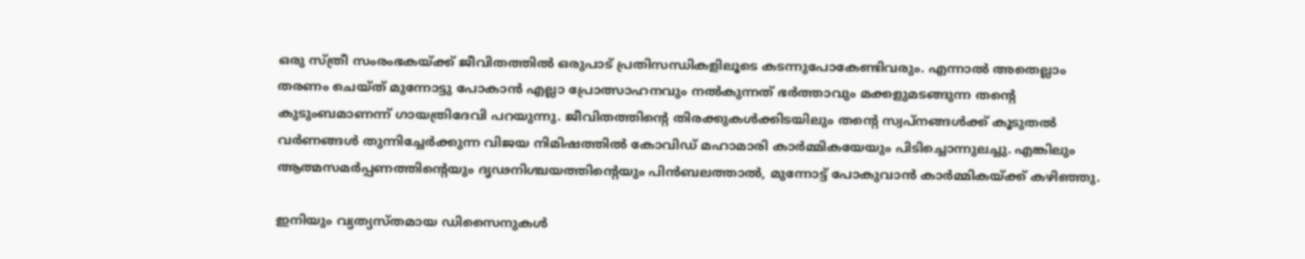ഒരു സ്ത്രീ സംരംഭകയ്ക്ക് ജീവിതത്തില്‍ ഒരുപാട് പ്രതിസന്ധികളിലൂടെ കടന്നുപോകേണ്ടിവരും. എന്നാല്‍ അതെല്ലാം തരണം ചെയ്ത് മുന്നോട്ടു പോകാന്‍ എല്ലാ പ്രോത്സാഹനവും നല്‍കുന്നത് ഭര്‍ത്താവും മക്കളുമടങ്ങുന്ന തന്റെ കുടുംബമാണന്ന് ഗായത്രിദേവി പറയുന്നു. ജീവിതത്തിന്റെ തിരക്കുകള്‍ക്കിടയിലും തന്റെ സ്വപ്നങ്ങള്‍ക്ക് കൂടുതല്‍ വര്‍ണങ്ങള്‍ തുന്നിച്ചേര്‍ക്കുന്ന വിജയ നിമിഷത്തില്‍ കോവിഡ് മഹാമാരി കാര്‍മ്മികയേയും പിടിച്ചൊന്നുലച്ചു. എങ്കിലും ആത്മസമര്‍പ്പണത്തിന്റെയും ദൃഢനിശ്ചയത്തിന്റെയും പിന്‍ബലത്താല്‍, മുന്നോട്ട് പോകുവാന്‍ കാര്‍മ്മികയ്ക്ക് കഴിഞ്ഞു.

ഇനിയും വ്യത്യസ്തമായ ഡിസൈനുകള്‍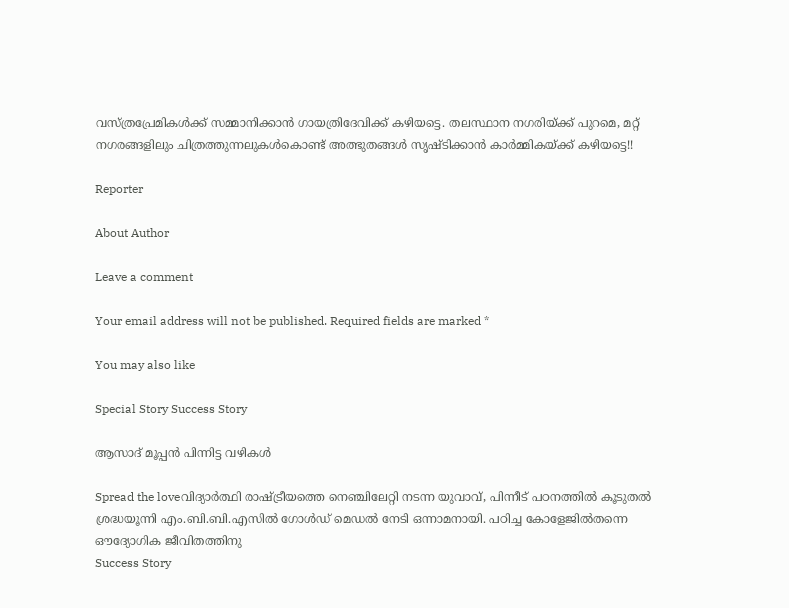വസ്ത്രപ്രേമികള്‍ക്ക് സമ്മാനിക്കാന്‍ ഗായത്രിദേവിക്ക് കഴിയട്ടെ. തലസ്ഥാന നഗരിയ്ക്ക് പുറമെ, മറ്റ് നഗരങ്ങളിലും ചിത്രത്തുന്നലുകള്‍കൊണ്ട് അത്ഭുതങ്ങള്‍ സൃഷ്ടിക്കാന്‍ കാര്‍മ്മികയ്ക്ക് കഴിയട്ടെ!!

Reporter

About Author

Leave a comment

Your email address will not be published. Required fields are marked *

You may also like

Special Story Success Story

ആസാദ് മൂപ്പന്‍ പിന്നിട്ട വഴികള്‍

Spread the loveവിദ്യാര്‍ത്ഥി രാഷ്ട്രീയത്തെ നെഞ്ചിലേറ്റി നടന്ന യുവാവ്, പിന്നീട് പഠനത്തില്‍ കൂടുതല്‍ ശ്രദ്ധയൂന്നി എം.ബി.ബി.എസില്‍ ഗോള്‍ഡ് മെഡല്‍ നേടി ഒന്നാമനായി. പഠിച്ച കോളേജില്‍തന്നെ ഔദ്യോഗിക ജീവിതത്തിനു
Success Story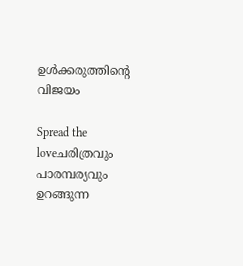ഉള്‍ക്കരുത്തിന്റെ വിജയം

Spread the loveചരിത്രവും പാരമ്പര്യവും ഉറങ്ങുന്ന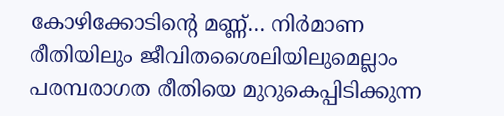കോഴിക്കോടിന്റെ മണ്ണ്… നിര്‍മാണ രീതിയിലും ജീവിതശൈലിയിലുമെല്ലാം പരമ്പരാഗത രീതിയെ മുറുകെപ്പിടിക്കുന്ന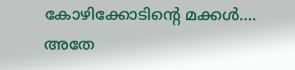കോഴിക്കോടിന്റെ മക്കള്‍…. അതേ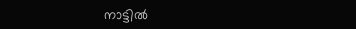നാട്ടില്‍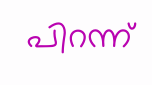പിറന്ന്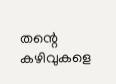തന്റെ കഴിവുകളെ